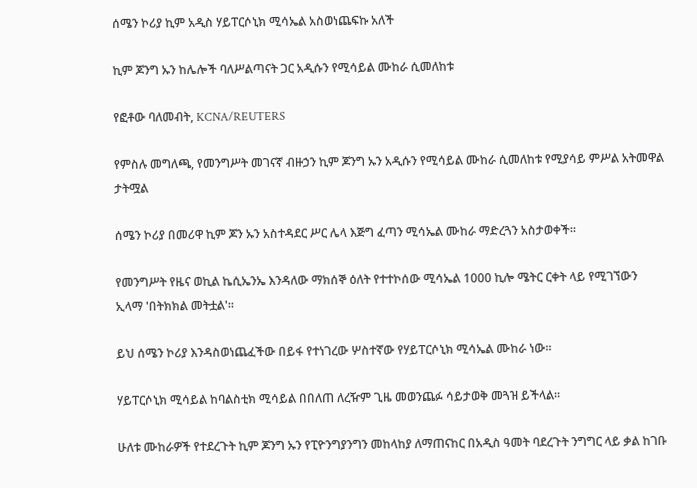ሰሜን ኮሪያ ኪም አዲስ ሃይፐርሶኒክ ሚሳኤል አስወነጨፍኩ አለች

ኪም ጆንግ ኡን ከሌሎች ባለሥልጣናት ጋር አዲሱን የሚሳይል ሙከራ ሲመለከቱ

የፎቶው ባለመብት, KCNA/REUTERS

የምስሉ መግለጫ, የመንግሥት መገናኛ ብዙኃን ኪም ጆንግ ኡን አዲሱን የሚሳይል ሙከራ ሲመለከቱ የሚያሳይ ምሥል አትመዋል
ታትሟል

ሰሜን ኮሪያ በመሪዋ ኪም ጆን ኡን አስተዳደር ሥር ሌላ እጅግ ፈጣን ሚሳኤል ሙከራ ማድረጓን አስታወቀች።

የመንግሥት የዜና ወኪል ኬሲኤንኤ እንዳለው ማክሰኞ ዕለት የተተኮሰው ሚሳኤል 1000 ኪሎ ሜትር ርቀት ላይ የሚገኘውን ኢላማ 'በትክክል መትቷል'።

ይህ ሰሜን ኮሪያ እንዳስወነጨፈችው በይፋ የተነገረው ሦስተኛው የሃይፐርሶኒክ ሚሳኤል ሙከራ ነው።

ሃይፐርሶኒክ ሚሳይል ከባልስቲክ ሚሳይል በበለጠ ለረዥም ጊዜ መወንጨፉ ሳይታወቅ መጓዝ ይችላል።

ሁለቱ ሙከራዎች የተደረጉት ኪም ጆንግ ኡን የፒዮንግያንግን መከላከያ ለማጠናከር በአዲስ ዓመት ባደረጉት ንግግር ላይ ቃል ከገቡ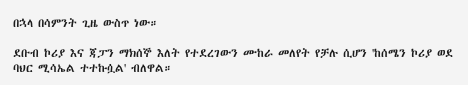በኋላ በሳምንት ጊዜ ውስጥ ነው።

ደቡብ ኮሪያ እና ጃፓን ማክሰኞ እለት የተደረገውን ሙከራ መለየት የቻሉ ሲሆን 'ከሰሜን ኮሪያ ወደ ባህር ሚሳኤል ተተኩሷል' ብለዋል።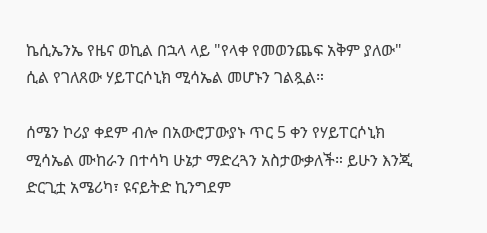ኬሲኤንኤ የዜና ወኪል በኋላ ላይ "የላቀ የመወንጨፍ አቅም ያለው" ሲል የገለጸው ሃይፐርሶኒክ ሚሳኤል መሆኑን ገልጿል።

ሰሜን ኮሪያ ቀደም ብሎ በአውሮፓውያኑ ጥር 5 ቀን የሃይፐርሶኒክ ሚሳኤል ሙከራን በተሳካ ሁኔታ ማድረጓን አስታውቃለች። ይሁን እንጂ ድርጊቷ አሜሪካ፣ ዩናይትድ ኪንግደም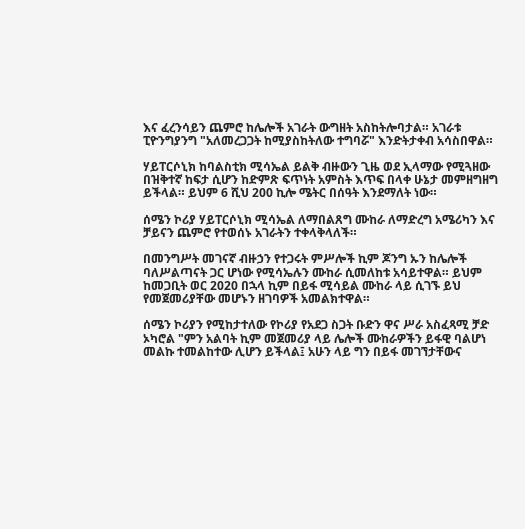እና ፈረንሳይን ጨምሮ ከሌሎች አገራት ውግዘት አስከትሎባታል። አገራቱ ፒዮንግያንግ "አለመረጋጋት ከሚያስከትለው ተግባሯ" እንድትታቀብ አሳስበዋል።

ሃይፐርሶኒክ ከባልስቲክ ሚሳኤል ይልቅ ብዙውን ጊዜ ወደ ኢላማው የሚጓዘው በዝቅተኛ ከፍታ ሲሆን ከድምጽ ፍጥነት አምስት እጥፍ በላቀ ሁኔታ መምዘግዘግ ይችላል። ይህም 6 ሺህ 200 ኪሎ ሜትር በሰዓት እንደማለት ነው።

ሰሜን ኮሪያ ሃይፐርሶኒክ ሚሳኤል ለማበልጸግ ሙከራ ለማድረግ አሜሪካን እና ቻይናን ጨምሮ የተወሰኑ አገራትን ተቀላቅላለች።

በመንግሥት መገናኛ ብዙኃን የተጋሩት ምሥሎች ኪም ጆንግ ኡን ከሌሎች ባለሥልጣናት ጋር ሆነው የሚሳኤሉን ሙከራ ሲመለከቱ አሳይተዋል። ይህም ከመጋቢት ወር 2020 በኋላ ኪም በይፋ ሚሳይል ሙከራ ላይ ሲገኙ ይህ የመጀመሪያቸው መሆኑን ዘገባዎች አመልክተዋል።

ሰሜን ኮሪያን የሚከታተለው የኮሪያ የአደጋ ስጋት ቡድን ዋና ሥራ አስፈጻሚ ቻድ ኦካሮል "ምን አልባት ኪም መጀመሪያ ላይ ሌሎች ሙከራዎችን ይፋዊ ባልሆነ መልኩ ተመልከተው ሊሆን ይችላል፤ አሁን ላይ ግን በይፋ መገኘታቸውና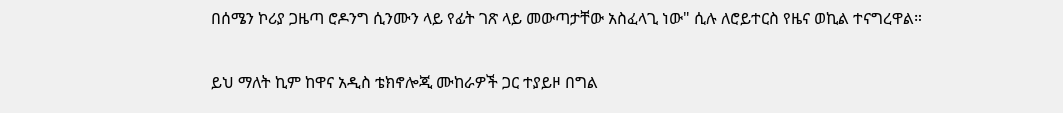በሰሜን ኮሪያ ጋዜጣ ሮዶንግ ሲንሙን ላይ የፊት ገጽ ላይ መውጣታቸው አስፈላጊ ነው" ሲሉ ለሮይተርስ የዜና ወኪል ተናግረዋል።

ይህ ማለት ኪም ከዋና አዲስ ቴክኖሎጂ ሙከራዎች ጋር ተያይዞ በግል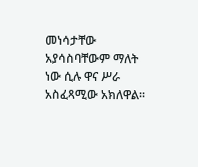መነሳታቸው አያሳስባቸውም ማለት ነው ሲሉ ዋና ሥራ አስፈጻሚው አክለዋል።